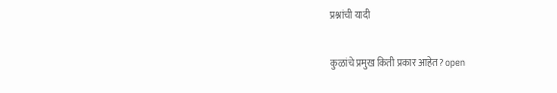प्रश्नांची यादी

कुळांचे प्रमुख किती प्रकार आहेत? open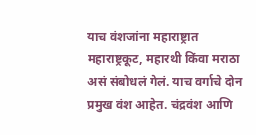याच वंशजांना महाराष्ट्रात महाराष्ट्रकूट, महारथी किंवा मराठा असं संबोधलं गेलं. याच वर्गाचे दोन प्रमुख वंश आहेत. चंद्रवंश आणि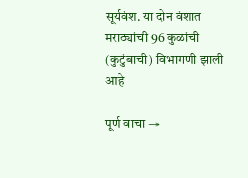सूर्यवंश. या दोन वंशात मराठ्यांची 96 कुळांची (कुटुंबाची) विभागणी झाली आहे

पूर्ण वाचा →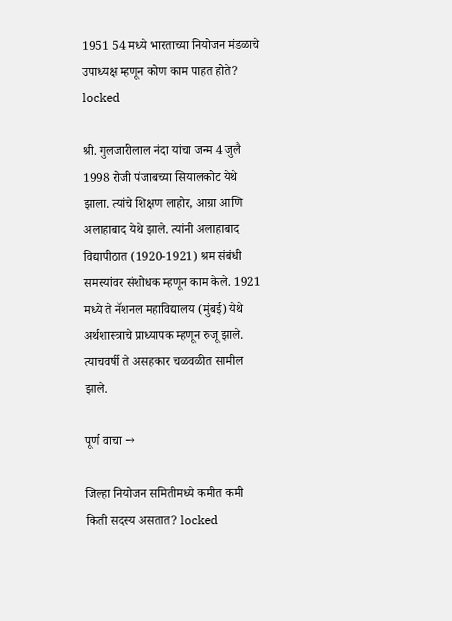1951 54 मध्ये भारताच्या नियोजन मंडळाचे उपाध्यक्ष म्हणून कोण काम पाहत होते? locked

श्री. गुलजारीलाल नंदा यांचा जन्म 4 जुलै 1998 रोजी पंजाबच्या सियालकोट येथे झाला. त्यांचे शिक्षण लाहोर, आग्रा आणि अलाहाबाद येथे झाले. त्यांनी अलाहाबाद विद्यापीठात (1920-1921) श्रम संबंधी समस्यांवर संशोधक म्हणून काम केले. 1921 मध्ये ते नॅशनल महाविद्यालय (मुंबई) येथे अर्थशास्त्राचे प्राध्यापक म्हणून रुजू झाले. त्याचवर्षी ते असहकार चळवळीत सामील झाले.

पूर्ण वाचा →

जिल्हा नियोजन समितीमध्ये कमीत कमी किती सदस्य असतात? locked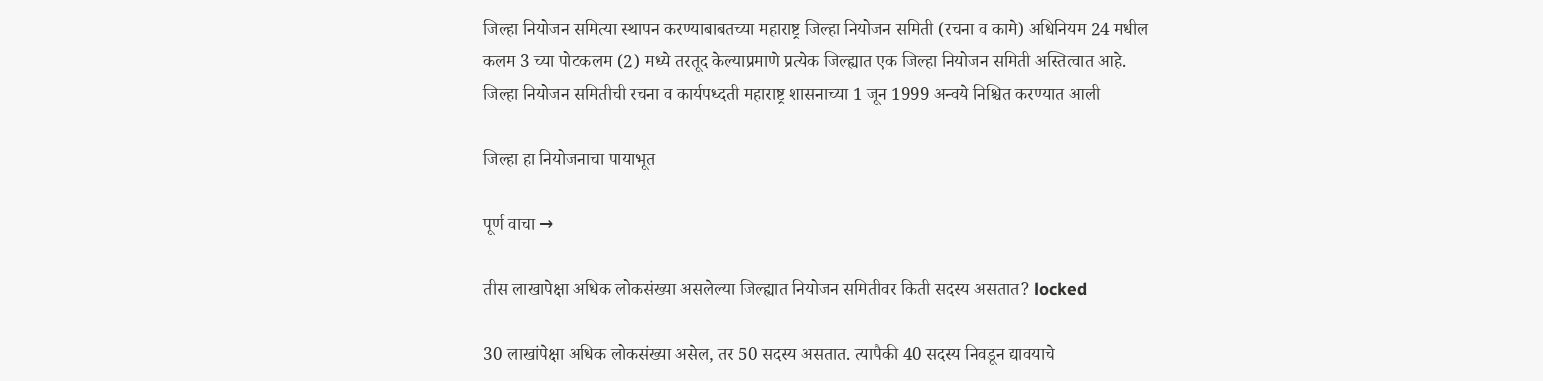जिल्हा नियोजन समित्या स्थापन करण्याबाबतच्या महाराष्ट्र जिल्हा नियोजन समिती (रचना व कामे) अधिनियम 24 मधील कलम 3 च्या पोटकलम (2) मध्ये तरतूद केल्याप्रमाणे प्रत्येक जिल्ह्यात एक जिल्हा नियोजन समिती अस्तित्वात आहे. जिल्हा नियोजन समितीची रचना व कार्यपध्दती महाराष्ट्र शासनाच्या 1 जून 1999 अन्वये निश्चित करण्यात आली

जिल्हा हा नियोजनाचा पायाभूत

पूर्ण वाचा →

तीस लाखापेक्षा अधिक लोकसंख्या असलेल्या जिल्ह्यात नियोजन समितीवर किती सदस्य असतात? locked

30 लाखांपेक्षा अधिक लोकसंख्या असेल, तर 50 सदस्य असतात. त्यापैकी 40 सदस्य निवडून द्यावयाचे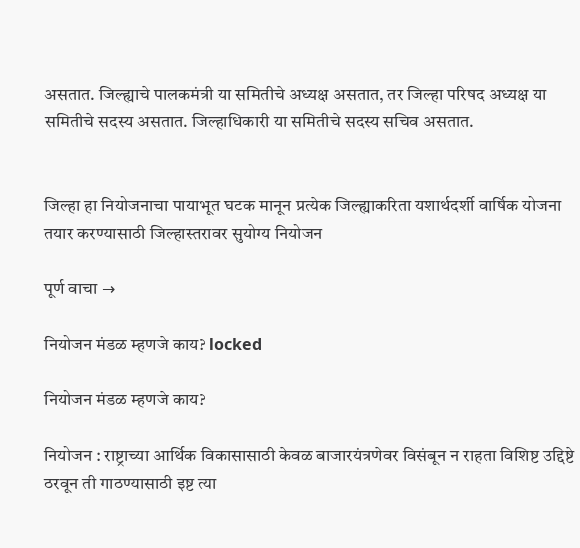असतात. जिल्ह्याचे पालकमंत्री या समितीचे अध्यक्ष असतात, तर जिल्हा परिषद अध्यक्ष या समितीचे सदस्य असतात. जिल्हाधिकारी या समितीचे सदस्य सचिव असतात.


जिल्हा हा नियोजनाचा पायाभूत घटक मानून प्रत्येक जिल्ह्याकरिता यशार्थदर्शी वार्षिक योजना तयार करण्यासाठी जिल्हास्तरावर सुयोग्य नियोजन

पूर्ण वाचा →

नियोजन मंडळ म्हणजे काय? locked

नियोजन मंडळ म्हणजे काय?

नियोजन : राष्ट्राच्या आर्थिक विकासासाठी केवळ बाजारयंत्रणेवर विसंबून न राहता विशिष्ट उद्दिष्टे ठरवून ती गाठण्यासाठी इष्ट त्या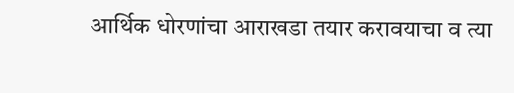आर्थिक धोरणांचा आराखडा तयार करावयाचा व त्या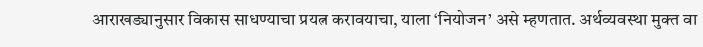आराखड्यानुसार विकास साधण्याचा प्रयत्न करावयाचा, याला ‘नियोजन’ असे म्हणतात. अर्थव्यवस्था मुक्त वा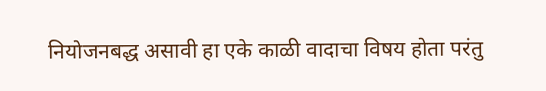नियोजनबद्ध असावी हा एके काळी वादाचा विषय होता परंतु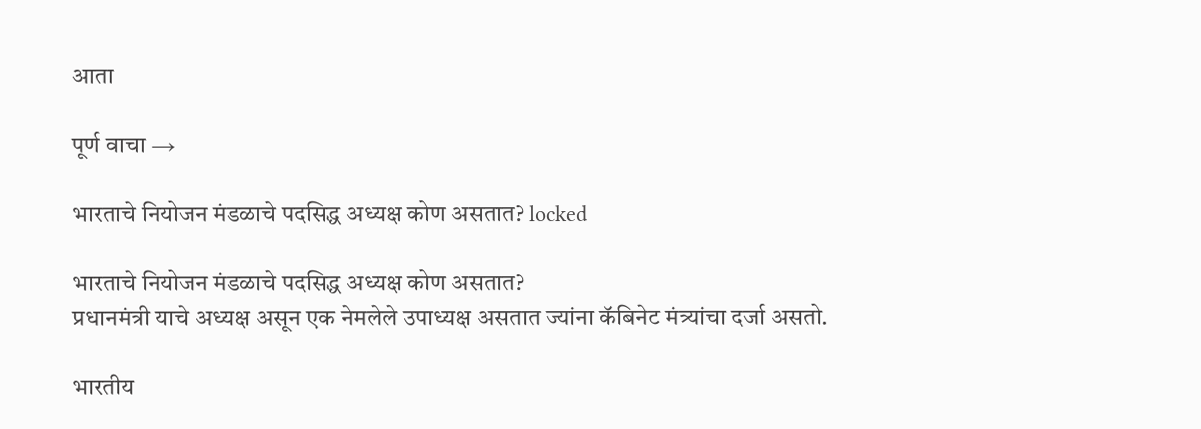आता

पूर्ण वाचा →

भारताचे नियोजन मंडळाचे पदसिद्ध अध्यक्ष कोण असतात? locked

भारताचे नियोजन मंडळाचे पदसिद्ध अध्यक्ष कोण असतात?
प्रधानमंत्री याचे अध्यक्ष असून एक नेमलेले उपाध्यक्ष असतात ज्यांना कॅबिनेट मंत्र्यांचा दर्जा असतो.

भारतीय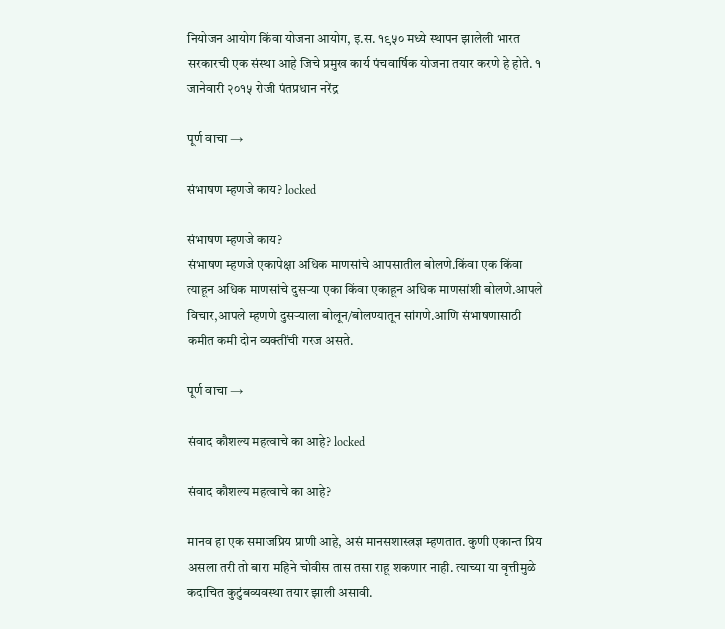नियोजन आयोग किंवा योजना आयोग, इ.स. १९५० मध्ये स्थापन झालेली भारत सरकारची एक संस्था आहे जिचे प्रमुख कार्य पंचवार्षिक योजना तयार करणे हे होते. १ जानेवारी २०१५ रोजी पंतप्रधान नरेंद्र

पूर्ण वाचा →

संभाषण म्हणजे काय? locked

संभाषण म्हणजे काय?
संभाषण म्हणजे एकापेक्षा अधिक माणसांचे आपसातील बोलणे.किंवा एक किंवा त्याहून अधिक माणसांचे दुसऱ्या एका किंवा एकाहून अधिक माणसांशी बोलणे.आपले विचार,आपले म्हणणे दुसऱ्याला बोलून/बोलण्यातून सांगणे.आणि संभाषणासाठी कमीत कमी दोन व्यक्तींची गरज असते.

पूर्ण वाचा →

संवाद कौशल्य महत्वाचे का आहे? locked

संवाद कौशल्य महत्वाचे का आहे?

मानव हा एक समाजप्रिय प्राणी आहे, असं मानसशास्त्रज्ञ म्हणतात. कुणी एकान्त प्रिय असला तरी तो बारा महिने चोवीस तास तसा राहू शकणार नाही. त्याच्या या वृत्तीमुळे कदाचित कुटुंबव्यवस्था तयार झाली असावी.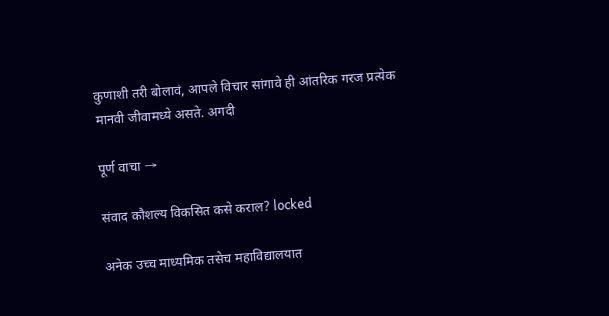कुणाशी तरी बोलावं, आपले विचार सांगावे ही आंतरिक गरज प्रत्येक मानवी जीवामध्ये असते. अगदी

पूर्ण वाचा →

संवाद कौशल्य विकसित कसे कराल? locked

अनेक उच्च माध्यमिक तसेच महाविद्यालयात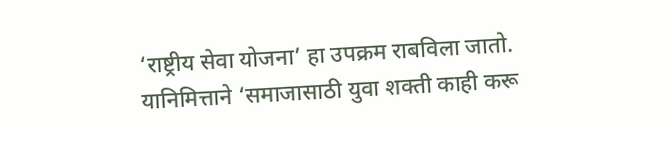‘राष्ट्रीय सेवा योजना’ हा उपक्रम राबविला जातो. यानिमित्ताने ‘समाजासाठी युवा शक्ती काही करू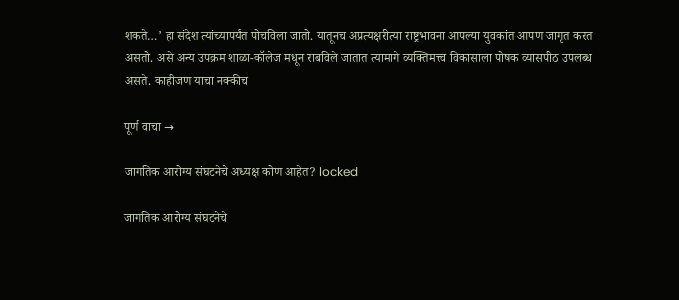शकते…’ हा संदेश त्यांच्यापर्यंत पोचविला जातो. यातूनच अप्रत्यक्षरीत्या राष्ट्रभावना आपल्या युवकांत आपण जागृत करत असतो. असे अन्य उपक्रम शाळा-कॉलेज मधून राबविले जातात त्यामागे व्यक्तिमत्त्व विकासाला पोषक व्यासपीठ उपलब्ध असते. काहीजण याचा नक्कीच

पूर्ण वाचा →

जागतिक आरोग्य संघटनेचे अध्यक्ष कोण आहेत? locked

जागतिक आरोग्य संघटनेचे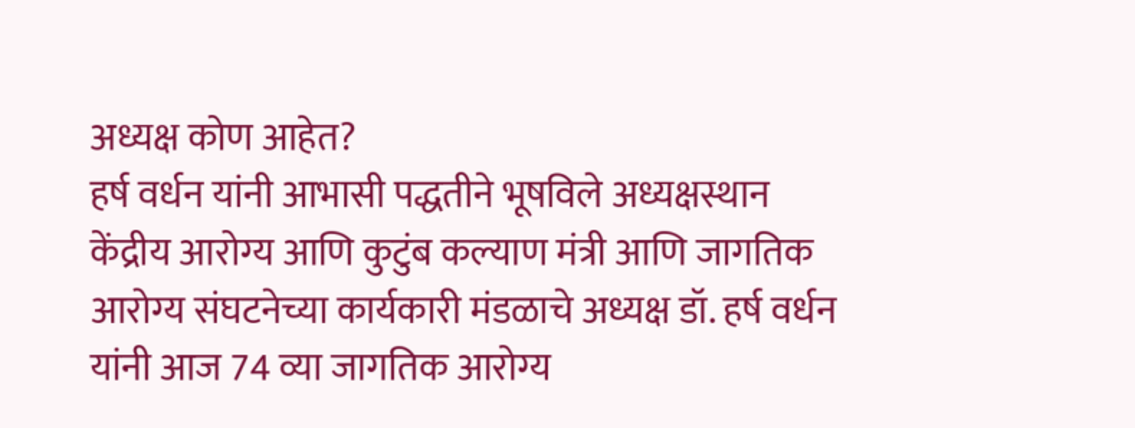अध्यक्ष कोण आहेत?
हर्ष वर्धन यांनी आभासी पद्धतीने भूषविले अध्यक्षस्थान केंद्रीय आरोग्य आणि कुटुंब कल्याण मंत्री आणि जागतिक आरोग्य संघटनेच्या कार्यकारी मंडळाचे अध्यक्ष डॉ. हर्ष वर्धन यांनी आज 74 व्या जागतिक आरोग्य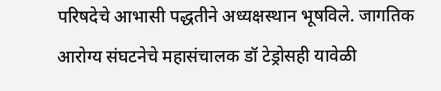परिषदेचे आभासी पद्धतीने अध्यक्षस्थान भूषविले. जागतिक आरोग्य संघटनेचे महासंचालक डॉ टेड्रोसही यावेळी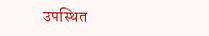उपस्थित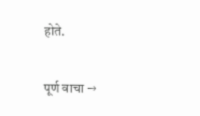होते.

पूर्ण वाचा →